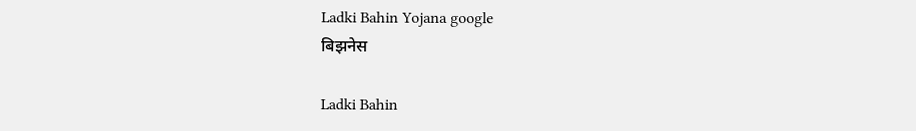Ladki Bahin Yojana google
बिझनेस

Ladki Bahin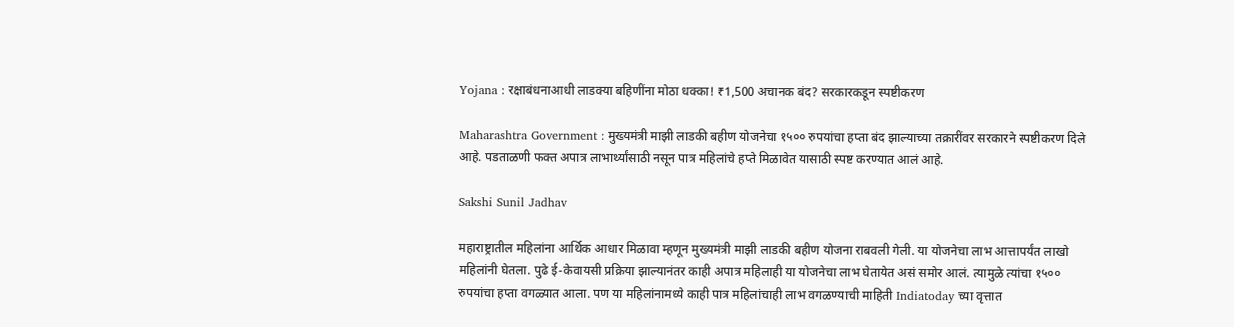Yojana : रक्षाबंधनाआधी लाडक्या बहिणींना मोठा धक्का! ₹1,500 अचानक बंद? सरकारकडून स्पष्टीकरण

Maharashtra Government : मुख्यमंत्री माझी लाडकी बहीण योजनेचा १५०० रुपयांचा हप्ता बंद झाल्याच्या तक्रारींवर सरकारने स्पष्टीकरण दिले आहे. पडताळणी फक्त अपात्र लाभार्थ्यांसाठी नसून पात्र महिलांचे हप्ते मिळावेत यासाठी स्पष्ट करण्यात आलं आहे.

Sakshi Sunil Jadhav

महाराष्ट्रातील महिलांना आर्थिक आधार मिळावा म्हणून मुख्यमंत्री माझी लाडकी बहीण योजना राबवली गेली. या योजनेचा लाभ आत्तापर्यंत लाखो महिलांनी घेतला. पुढे ई-केवायसी प्रक्रिया झाल्यानंतर काही अपात्र महिलाही या योजनेचा लाभ घेतायेत असं समोर आलं. त्यामुळे त्यांचा १५०० रुपयांचा हप्ता वगळ्यात आला. पण या महिलांनामध्ये काही पात्र महिलांचाही लाभ वगळण्याची माहिती Indiatoday च्या वृत्तात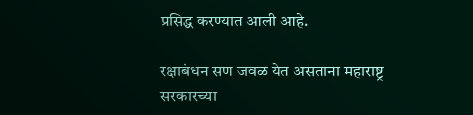प्रसिद्ध करण्यात आली आहे.

रक्षाबंधन सण जवळ येत असताना महाराष्ट्र सरकारच्या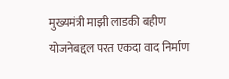मुख्यमंत्री माझी लाडकी बहीण योजनेबद्दल परत एकदा वाद निर्माण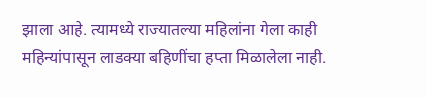झाला आहे. त्यामध्ये राज्यातल्या महिलांना गेला काही महिन्यांपासून लाडक्या बहि‍णींचा हप्ता मिळालेला नाही.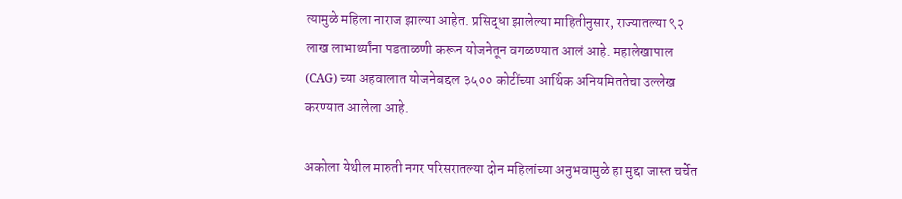त्यामुळे महिला नाराज झाल्या आहेत. प्रसिद्धा झालेल्या माहितीनुसार, राज्यातल्या ९२ लाख लाभार्थ्यांना पडताळणी करून योजनेतून वगळण्यात आलं आहे. महालेखापाल (CAG) च्या अहवालात योजनेबद्दल ३५०० कोटींच्या आर्थिक अनियमिततेचा उल्लेख करण्यात आलेला आहे.

अकोला येथील मारुती नगर परिसरातल्या दोन महिलांच्या अनुभवामुळे हा मुद्दा जास्त चर्चेत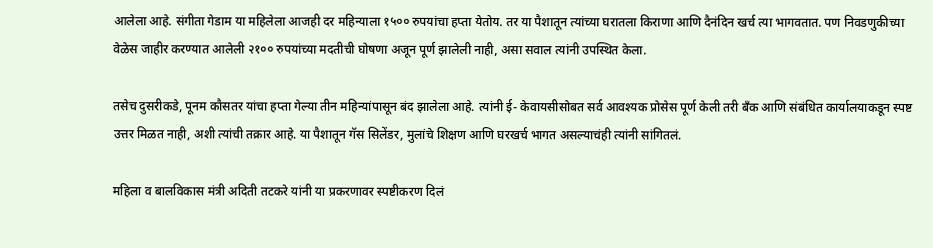आलेला आहे. संगीता गेडाम या महिलेला आजही दर महिन्याला १५०० रुपयांचा हप्ता येतोय. तर या पैशातून त्यांच्या घरातला किराणा आणि दैनंदिन खर्च त्या भागवतात. पण निवडणुकीच्या वेळेस जाहीर करण्यात आलेली २१०० रुपयांच्या मदतीची घोषणा अजून पूर्ण झालेली नाही, असा सवाल त्यांनी उपस्थित केला.

तसेच दुसरीकडे, पूनम कौसतर यांचा हप्ता गेल्या तीन महिन्यांपासून बंद झालेला आहे. त्यांनी ई- केवायसीसोबत सर्व आवश्यक प्रोसेस पूर्ण केली तरी बँक आणि संबंधित कार्यालयाकडून स्पष्ट उत्तर मिळत नाही, अशी त्यांची तक्रार आहे. या पैशातून गॅस सिलेंडर, मुलांचे शिक्षण आणि घरखर्च भागत असल्याचंही त्यांनी सांगितलं.

महिला व बालविकास मंत्री अदिती तटकरे यांनी या प्रकरणावर स्पष्टीकरण दिलं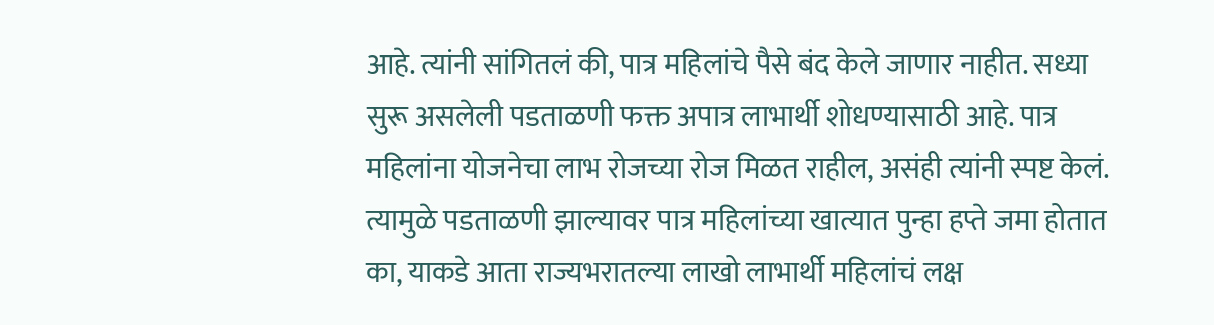आहे. त्यांनी सांगितलं की, पात्र महिलांचे पैसे बंद केले जाणार नाहीत. सध्या सुरू असलेली पडताळणी फक्त अपात्र लाभार्थी शोधण्यासाठी आहे. पात्र महिलांना योजनेचा लाभ रोजच्या रोज मिळत राहील, असंही त्यांनी स्पष्ट केलं. त्यामुळे पडताळणी झाल्यावर पात्र महिलांच्या खात्यात पुन्हा हप्ते जमा होतात का, याकडे आता राज्यभरातल्या लाखो लाभार्थी महिलांचं लक्ष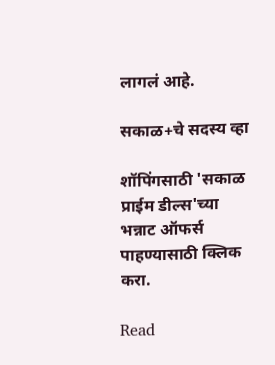लागलं आहे.

सकाळ+चे सदस्य व्हा

शॉपिंगसाठी 'सकाळ प्राईम डील्स'च्या भन्नाट ऑफर्स पाहण्यासाठी क्लिक करा.

Read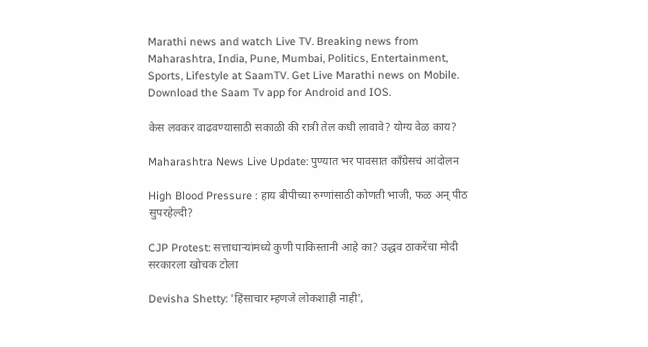Marathi news and watch Live TV. Breaking news from Maharashtra, India, Pune, Mumbai, Politics, Entertainment, Sports, Lifestyle at SaamTV. Get Live Marathi news on Mobile. Download the Saam Tv app for Android and IOS.

केस लवकर वाढवण्यासाठी सकाळी की रात्री तेल कधी लावावे? योग्य वेळ काय?

Maharashtra News Live Update: पुण्यात भर पावसात काँग्रेसचं आंदोलन

High Blood Pressure : हाय बीपीच्या रुग्णांसाठी कोणती भाजी, फळ अन् पीठ सुपरहेल्दी?

CJP Protest: सत्ताधाऱ्यांमध्ये कुणी पाकिस्तानी आहे का? उद्धव ठाकरेंचा मोदी सरकारला खोचक टोला

Devisha Shetty: 'हिंसाचार म्हणजे लोकशाही नाही',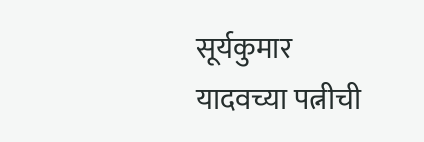सूर्यकुमार यादवच्या पत्नीची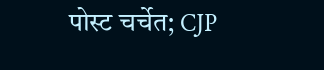पोस्ट चर्चेत; CJP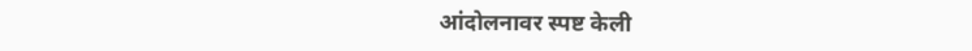आंदोलनावर स्पष्ट केली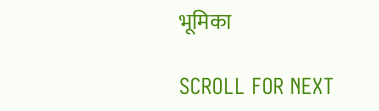भूमिका

SCROLL FOR NEXT